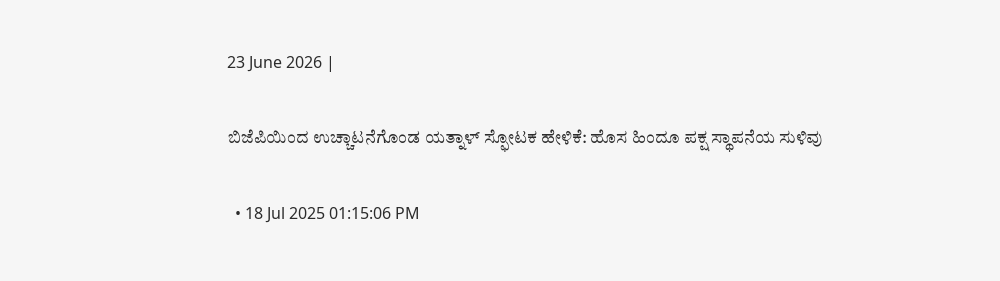23 June 2026 |

ಬಿಜೆಪಿಯಿಂದ ಉಚ್ಚಾಟನೆಗೊಂಡ ಯತ್ನಾಳ್ ಸ್ಫೋಟಕ ಹೇಳಿಕೆ: ಹೊಸ ಹಿಂದೂ ಪಕ್ಷ ಸ್ಥಾಪನೆಯ ಸುಳಿವು

  • 18 Jul 2025 01:15:06 PM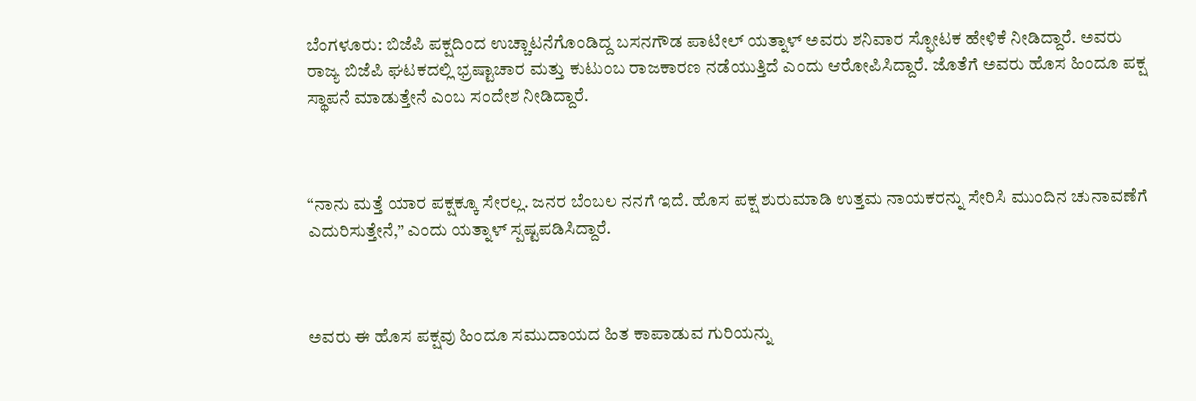ಬೆಂಗಳೂರು: ಬಿಜೆಪಿ ಪಕ್ಷದಿಂದ ಉಚ್ಚಾಟನೆಗೊಂಡಿದ್ದ ಬಸನಗೌಡ ಪಾಟೀಲ್ ಯತ್ನಾಳ್ ಅವರು ಶನಿವಾರ ಸ್ಫೋಟಕ ಹೇಳಿಕೆ ನೀಡಿದ್ದಾರೆ. ಅವರು ರಾಜ್ಯ ಬಿಜೆಪಿ ಘಟಕದಲ್ಲಿ ಭ್ರಷ್ಟಾಚಾರ ಮತ್ತು ಕುಟುಂಬ ರಾಜಕಾರಣ ನಡೆಯುತ್ತಿದೆ ಎಂದು ಆರೋಪಿಸಿದ್ದಾರೆ. ಜೊತೆಗೆ ಅವರು ಹೊಸ ಹಿಂದೂ ಪಕ್ಷ ಸ್ಥಾಪನೆ ಮಾಡುತ್ತೇನೆ ಎಂಬ ಸಂದೇಶ ನೀಡಿದ್ದಾರೆ.



“ನಾನು ಮತ್ತೆ ಯಾರ ಪಕ್ಷಕ್ಕೂ ಸೇರಲ್ಲ. ಜನರ ಬೆಂಬಲ ನನಗೆ ಇದೆ. ಹೊಸ ಪಕ್ಷ ಶುರುಮಾಡಿ ಉತ್ತಮ ನಾಯಕರನ್ನು ಸೇರಿಸಿ ಮುಂದಿನ ಚುನಾವಣೆಗೆ ಎದುರಿಸುತ್ತೇನೆ,” ಎಂದು ಯತ್ನಾಳ್ ಸ್ಪಷ್ಟಪಡಿಸಿದ್ದಾರೆ.



ಅವರು ಈ ಹೊಸ ಪಕ್ಷವು ಹಿಂದೂ ಸಮುದಾಯದ ಹಿತ ಕಾಪಾಡುವ ಗುರಿಯನ್ನು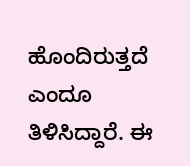ಹೊಂದಿರುತ್ತದೆ ಎಂದೂ ತಿಳಿಸಿದ್ದಾರೆ. ಈ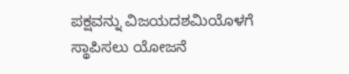ಪಕ್ಷವನ್ನು ವಿಜಯದಶಮಿಯೊಳಗೆ ಸ್ಥಾಪಿಸಲು ಯೋಜನೆ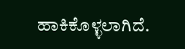ಹಾಕಿಕೊಳ್ಳಲಾಗಿದೆ.